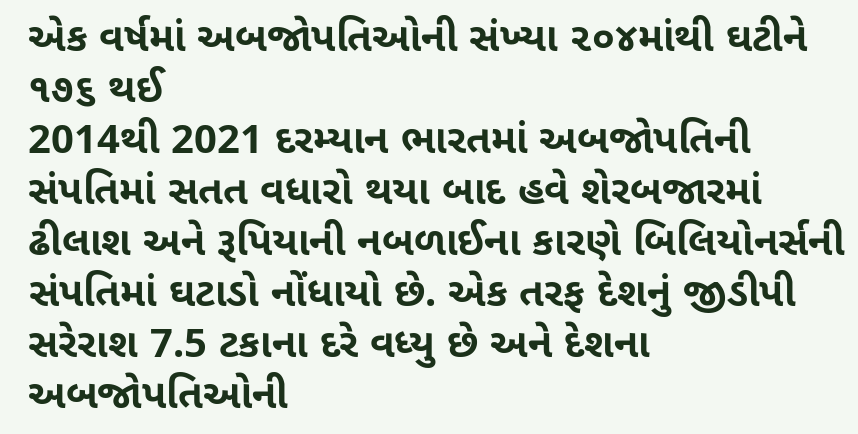એક વર્ષમાં અબજોપતિઓની સંખ્યા ૨૦૪માંથી ઘટીને ૧૭૬ થઈ
2014થી 2021 દરમ્યાન ભારતમાં અબજોપતિની સંપતિમાં સતત વધારો થયા બાદ હવે શેરબજારમાં ઢીલાશ અને રૂપિયાની નબળાઈના કારણે બિલિયોનર્સની સંપતિમાં ઘટાડો નોંધાયો છે. એક તરફ દેશનું જીડીપી સરેરાશ 7.5 ટકાના દરે વધ્યુ છે અને દેશના અબજોપતિઓની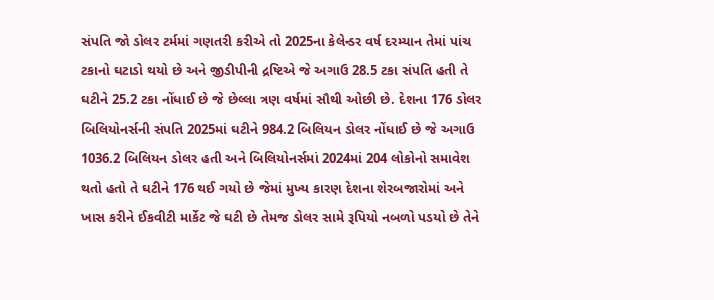સંપતિ જો ડોલર ટર્મમાં ગણતરી કરીએ તો 2025ના કેલેન્ડર વર્ષ દરમ્યાન તેમાં પાંચ ટકાનો ઘટાડો થયો છે અને જીડીપીની દ્રષ્ટિએ જે અગાઉ 28.5 ટકા સંપતિ હતી તે ઘટીને 25.2 ટકા નોંધાઈ છે જે છેલ્લા ત્રણ વર્ષમાં સૌથી ઓછી છે. દેશના 176 ડોલર બિલિયોનર્સની સંપતિ 2025માં ઘટીને 984.2 બિલિયન ડોલર નોંધાઈ છે જે અગાઉ 1036.2 બિલિયન ડોલર હતી અને બિલિયોનર્સમાં 2024માં 204 લોકોનો સમાવેશ થતો હતો તે ઘટીને 176 થઈ ગયો છે જેમાં મુખ્ય કારણ દેશના શેરબજારોમાં અને ખાસ કરીને ઈકવીટી માર્કેટ જે ઘટી છે તેમજ ડોલર સામે રૂપિયો નબળો પડયો છે તેને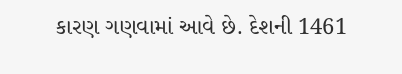કારણ ગણવામાં આવે છે. દેશની 1461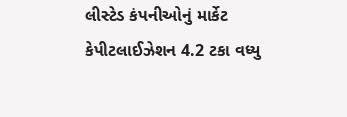લીસ્ટેડ કંપનીઓનું માર્કેટ કેપીટલાઈઝેશન 4.2 ટકા વધ્યુ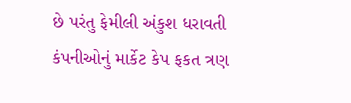છે પરંતુ ફેમીલી અંકુશ ધરાવતી કંપનીઓનું માર્કેટ કેપ ફકત ત્રણ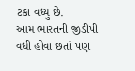ટકા વધ્યુ છે.
આમ ભારતની જીડીપી વધી હોવા છતાં પણ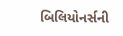બિલિયોનર્સની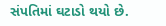સંપતિમાં ઘટાડો થયો છે.